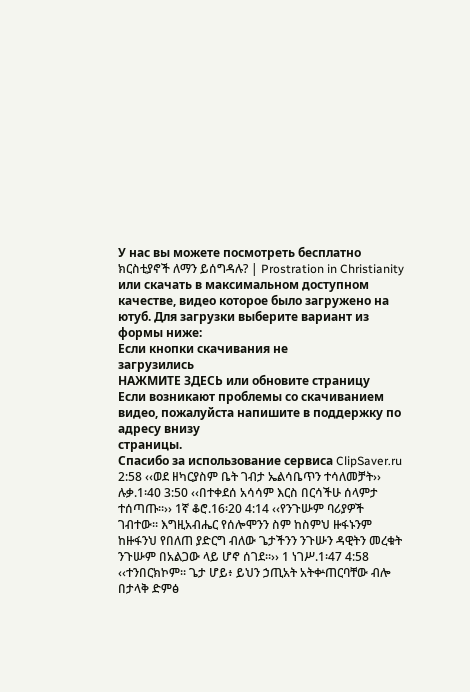У нас вы можете посмотреть бесплатно ክርስቲያኖች ለማን ይሰግዳሉ? | Prostration in Christianity или скачать в максимальном доступном качестве, видео которое было загружено на ютуб. Для загрузки выберите вариант из формы ниже:
Если кнопки скачивания не
загрузились
НАЖМИТЕ ЗДЕСЬ или обновите страницу
Если возникают проблемы со скачиванием видео, пожалуйста напишите в поддержку по адресу внизу
страницы.
Спасибо за использование сервиса ClipSaver.ru
2:58 ‹‹ወደ ዘካርያስም ቤት ገብታ ኤልሳቤጥን ተሳለመቻት›› ሉቃ.1፡40 3:50 ‹‹በተቀደሰ አሳሳም እርስ በርሳችሁ ሰላምታ ተሰጣጡ።›› 1ኛ ቆሮ.16፡20 4:14 ‹‹የንጉሡም ባሪያዎች ገብተው። እግዚአብሔር የሰሎሞንን ስም ከስምህ ዙፋኑንም ከዙፋንህ የበለጠ ያድርግ ብለው ጌታችንን ንጉሡን ዳዊትን መረቁት ንጉሡም በአልጋው ላይ ሆኖ ሰገደ።›› 1 ነገሥ.1፡47 4:58 ‹‹ተንበርክኮም። ጌታ ሆይ፥ ይህን ኃጢአት አትቍጠርባቸው ብሎ በታላቅ ድምፅ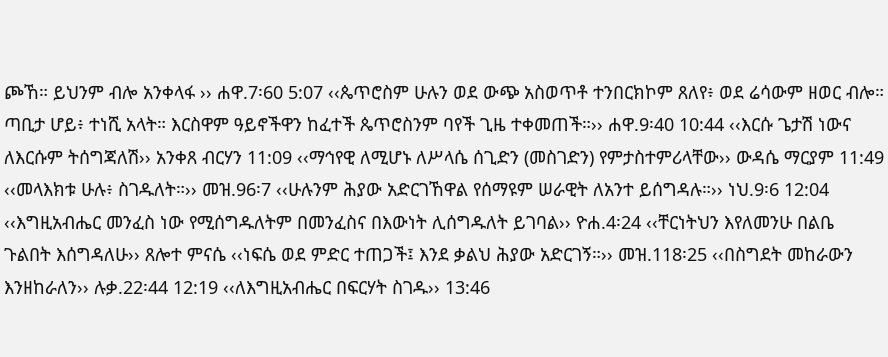ጮኸ። ይህንም ብሎ አንቀላፋ ›› ሐዋ.7፡60 5:07 ‹‹ጴጥሮስም ሁሉን ወደ ውጭ አስወጥቶ ተንበርክኮም ጸለየ፥ ወደ ሬሳውም ዘወር ብሎ። ጣቢታ ሆይ፥ ተነሺ አላት። እርስዋም ዓይኖችዋን ከፈተች ጴጥሮስንም ባየች ጊዜ ተቀመጠች።›› ሐዋ.9፡40 10:44 ‹‹እርሱ ጌታሽ ነውና ለእርሱም ትሰግጃለሽ›› አንቀጸ ብርሃን 11:09 ‹‹ማኅየዊ ለሚሆኑ ለሥላሴ ሰጊድን (መስገድን) የምታስተምሪላቸው›› ውዳሴ ማርያም 11:49 ‹‹መላእክቱ ሁሉ፥ ስገዱለት።›› መዝ.96፡7 ‹‹ሁሉንም ሕያው አድርገኸዋል የሰማዩም ሠራዊት ለአንተ ይሰግዳሉ።›› ነህ.9፡6 12:04 ‹‹እግዚአብሔር መንፈስ ነው የሚሰግዱለትም በመንፈስና በእውነት ሊሰግዱለት ይገባል›› ዮሐ.4፡24 ‹‹ቸርነትህን እየለመንሁ በልቤ ጉልበት እሰግዳለሁ›› ጸሎተ ምናሴ ‹‹ነፍሴ ወደ ምድር ተጠጋች፤ እንደ ቃልህ ሕያው አድርገኝ።›› መዝ.118፡25 ‹‹በስግደት መከራውን እንዘከራለን›› ሉቃ.22፡44 12:19 ‹‹ለእግዚአብሔር በፍርሃት ስገዱ›› 13:46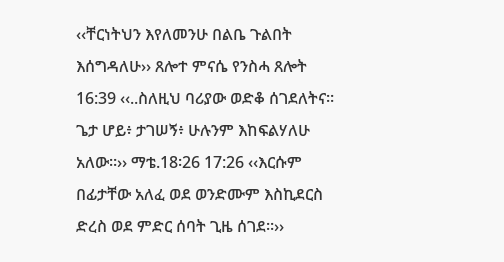‹‹ቸርነትህን እየለመንሁ በልቤ ጉልበት እሰግዳለሁ›› ጸሎተ ምናሴ የንስሓ ጸሎት 16:39 ‹‹..ስለዚህ ባሪያው ወድቆ ሰገደለትና። ጌታ ሆይ፥ ታገሠኝ፥ ሁሉንም እከፍልሃለሁ አለው።›› ማቴ.18፡26 17:26 ‹‹እርሱም በፊታቸው አለፈ ወደ ወንድሙም እስኪደርስ ድረስ ወደ ምድር ሰባት ጊዜ ሰገደ።››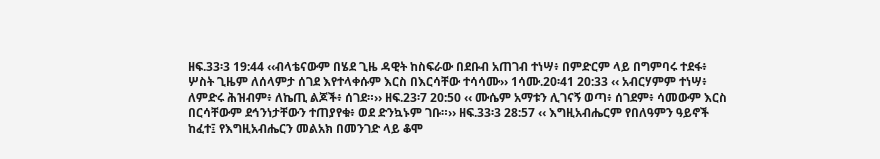ዘፍ.33፡3 19:44 ‹‹ብላቴናውም በሄደ ጊዜ ዳዊት ከስፍራው በደቡብ አጠገብ ተነሣ፥ በምድርም ላይ በግምባሩ ተደፋ፥ ሦስት ጊዜም ለሰላምታ ሰገደ እየተላቀሱም እርስ በእርሳቸው ተሳሳሙ›› 1ሳሙ.20፡41 20:33 ‹‹ አብርሃምም ተነሣ፥ ለምድሩ ሕዝብም፥ ለኬጢ ልጆች፥ ሰገደ።›› ዘፍ.23፡7 20:50 ‹‹ ሙሴም አማቱን ሊገናኝ ወጣ፥ ሰገደም፥ ሳመውም እርስ በርሳቸውም ደኅንነታቸውን ተጠያየቁ፥ ወደ ድንኳኑም ገቡ።›› ዘፍ.33፡3 28:57 ‹‹ እግዚአብሔርም የበለዓምን ዓይኖች ከፈተ፤ የእግዚአብሔርን መልአክ በመንገድ ላይ ቆሞ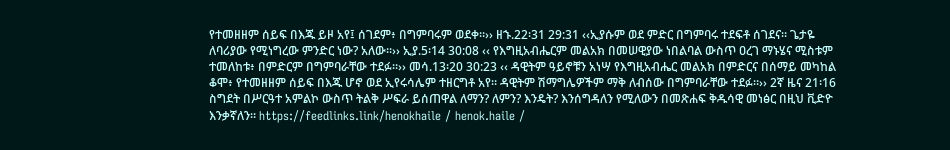የተመዘዘም ሰይፍ በእጁ ይዞ አየ፤ ሰገደም፥ በግምባሩም ወደቀ።›› ዘኁ.22፡31 29:31 ‹‹ኢያሱም ወደ ምድር በግምባሩ ተደፍቶ ሰገደና። ጌታዬ ለባሪያው የሚነግረው ምንድር ነው? አለው።›› ኢያ.5፡14 30:08 ‹‹ የእግዚአብሔርም መልአክ በመሠዊያው ነበልባል ውስጥ ዐረገ ማኑሄና ሚስቱም ተመለከቱ፥ በምድርም በግምባራቸው ተደፉ።›› መሳ.13፡20 30:23 ‹‹ ዳዊትም ዓይኖቹን አነሣ የእግዚአብሔር መልአክ በምድርና በሰማይ መካከል ቆሞ፥ የተመዘዘም ሰይፍ በእጁ ሆኖ ወደ ኢየሩሳሌም ተዘርግቶ አየ። ዳዊትም ሽማግሌዎችም ማቅ ለብሰው በግምባራቸው ተደፉ።›› 2ኛ ዜና 21፡16 ስግደት በሥርዓተ አምልኮ ውስጥ ትልቅ ሥፍራ ይሰጠዋል ለማን? ለምን? እንዴት? እንሰግዳለን የሚለውን በመጽሐፍ ቅዱሳዊ መነፅር በዚህ ቪድዮ እንቃኛለን። https://feedlinks.link/henokhaile / henok.haile /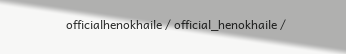officialhenokhaile / official_henokhaile /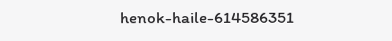henok-haile-614586351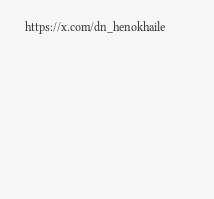https://x.com/dn_henokhaile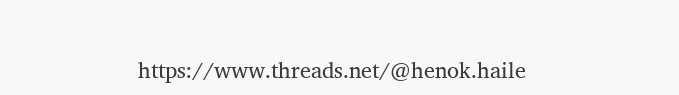https://www.threads.net/@henok.haile